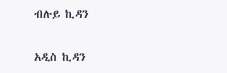ብሉይ ኪዳን

አዲስ ኪዳን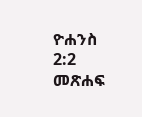ዮሐንስ 2:2 መጽሐፍ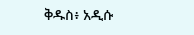ቅዱስ፥ አዲሱ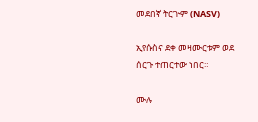መደበኛ ትርጒም (NASV)

ኢየሱስና ደቀ መዛሙርቱም ወደ ሰርጉ ተጠርተው ነበር።

ሙሉ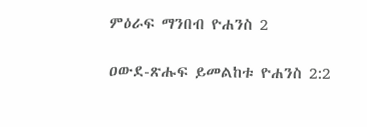ምዕራፍ ማንበብ ዮሐንስ 2

ዐውደ-ጽሑፍ ይመልከቱ ዮሐንስ 2:2